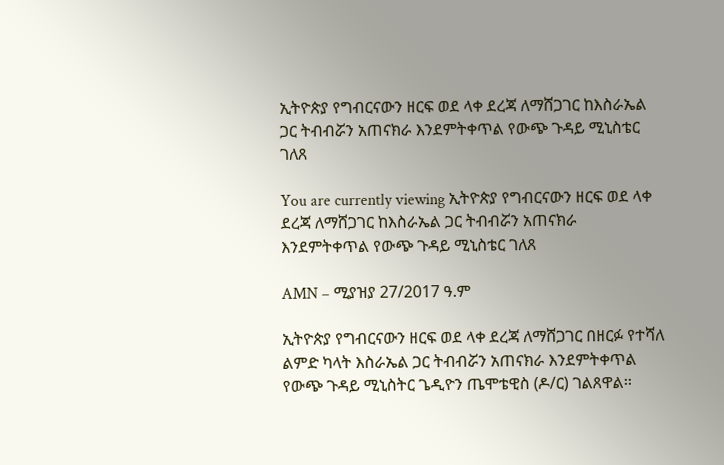ኢትዮጵያ የግብርናውን ዘርፍ ወደ ላቀ ደረጃ ለማሸጋገር ከእስራኤል ጋር ትብብሯን አጠናክራ እንደምትቀጥል የውጭ ጉዳይ ሚኒስቴር ገለጸ

You are currently viewing ኢትዮጵያ የግብርናውን ዘርፍ ወደ ላቀ ደረጃ ለማሸጋገር ከእስራኤል ጋር ትብብሯን አጠናክራ እንደምትቀጥል የውጭ ጉዳይ ሚኒስቴር ገለጸ

AMN – ሚያዝያ 27/2017 ዓ.ም

ኢትዮጵያ የግብርናውን ዘርፍ ወደ ላቀ ደረጃ ለማሸጋገር በዘርፉ የተሻለ ልምድ ካላት እስራኤል ጋር ትብብሯን አጠናክራ እንደምትቀጥል የውጭ ጉዳይ ሚኒስትር ጌዲዮን ጤሞቴዊስ (ዶ/ር) ገልጸዋል፡፡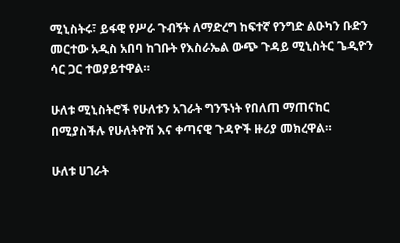ሚኒስትሩ፣ ይፋዊ የሥራ ጉብኝት ለማድረግ ከፍተኛ የንግድ ልዑካን ቡድን መርተው አዲስ አበባ ከገቡት የእስራኤል ውጭ ጉዳይ ሚኒስትር ጌዲዮን ሳር ጋር ተወያይተዋል።

ሁለቱ ሚኒስትሮች የሁለቱን አገራት ግንኙነት የበለጠ ማጠናከር በሚያስችሉ የሁለትዮሽ እና ቀጣናዊ ጉዳዮች ዙሪያ መክረዋል።

ሁለቱ ሀገራት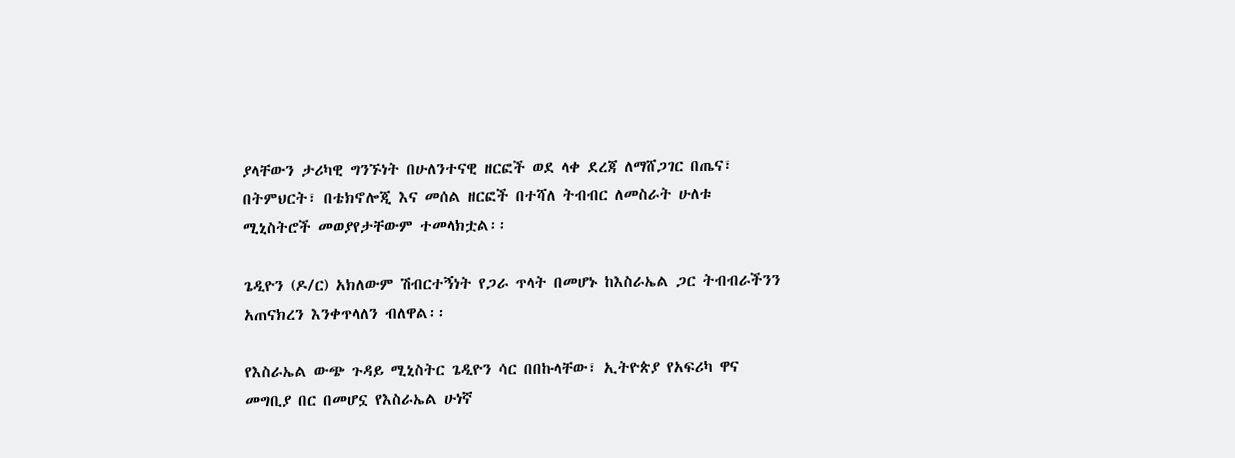ያላቸውን ታሪካዊ ግንኙነት በሁለንተናዊ ዘርፎች ወደ ላቀ ደረጃ ለማሸጋገር በጤና፣ በትምህርት፣ በቴክኖሎጂ እና መሰል ዘርፎች በተሻለ ትብብር ለመስራት ሁለቱ ሚኒስትሮች መወያየታቸውም ተመላክቷል፡፡

ጌዲዮን (ዶ/ር) አክለውም ሽብርተኝነት የጋራ ጥላት በመሆኑ ከእስራኤል ጋር ትብብራችንን አጠናክረን እንቀጥላለን ብለዋል፡፡

የእስራኤል ውጭ ጉዳይ ሚኒስትር ጌዲዮን ሳር በበኩላቸው፣ ኢትዮጵያ የአፍሪካ ዋና መግቢያ በር በመሆኗ የእስራኤል ሁነኛ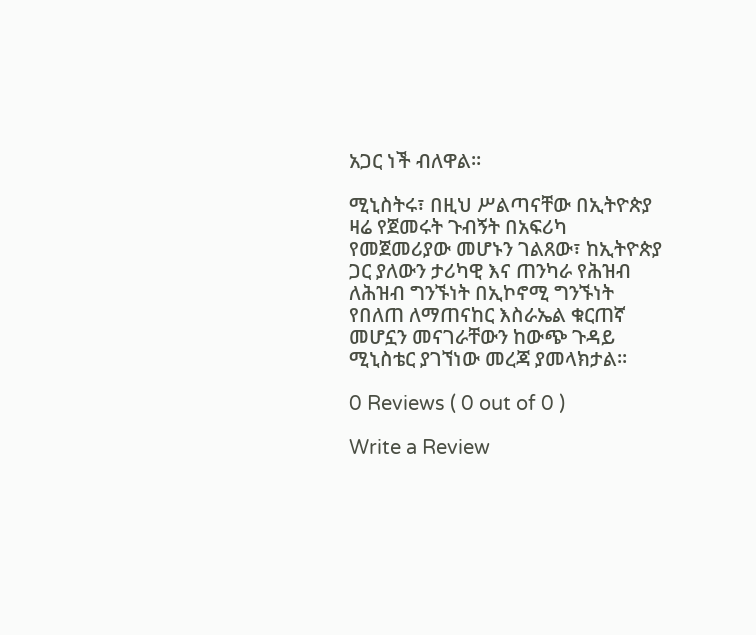አጋር ነች ብለዋል።

ሚኒስትሩ፣ በዚህ ሥልጣናቸው በኢትዮጵያ ዛሬ የጀመሩት ጉብኝት በአፍሪካ የመጀመሪያው መሆኑን ገልጸው፣ ከኢትዮጵያ ጋር ያለውን ታሪካዊ እና ጠንካራ የሕዝብ ለሕዝብ ግንኙነት በኢኮኖሚ ግንኙነት የበለጠ ለማጠናከር እስራኤል ቁርጠኛ መሆኗን መናገራቸውን ከውጭ ጉዳይ ሚኒስቴር ያገኘነው መረጃ ያመላክታል፡፡

0 Reviews ( 0 out of 0 )

Write a Review